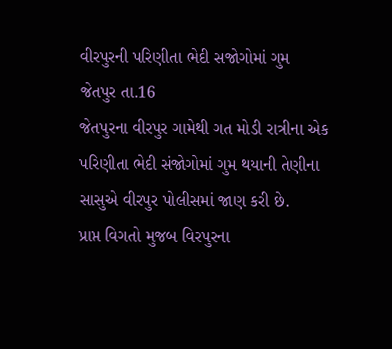વીરપુરની પરિણીતા ભેદી સજોગોમાં ગુમ
જેતપુર તા.16
જેતપુરના વીરપુર ગામેથી ગત મોડી રાત્રીના એક પરિણીતા ભેદી સંજોગોમાં ગુમ થયાની તેણીના સાસુએ વીરપુર પોલીસમાં જાણ કરી છે.
પ્રાપ્ત વિગતો મુજબ વિરપુરના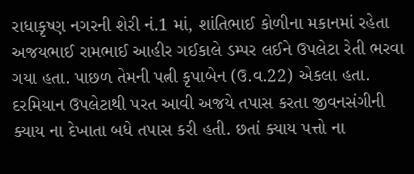રાધાકૃષ્ણ નગરની શેરી નં.1 માં, શાંતિભાઈ કોળીના મકાનમાં રહેતા અજયભાઈ રામભાઈ આહીર ગઈકાલે ડમ્પર લઈને ઉપલેટા રેતી ભરવા ગયા હતા. પાછળ તેમની પત્ની કૃપાબેન (ઉ.વ.22) એકલા હતા. દરમિયાન ઉપલેટાથી પરત આવી અજયે તપાસ કરતા જીવનસંગીની ક્યાય ના દેખાતા બધે તપાસ કરી હતી. છતાં ક્યાય પત્તો ના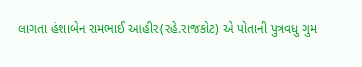લાગતા હંશાબેન રામભાઈ આહીર(રહે.રાજકોટ) એ પોતાની પુત્રવધુ ગુમ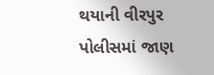થયાની વીરપુર પોલીસમાં જાણ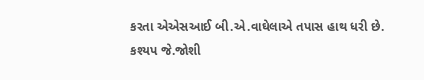કરતા એએસઆઈ બી.એ.વાઘેલાએ તપાસ હાથ ધરી છે.
કશ્યપ જે.જોશી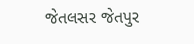જેતલસર જેતપુર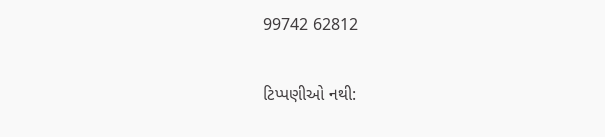99742 62812

ટિપ્પણીઓ નથી: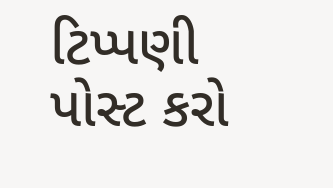ટિપ્પણી પોસ્ટ કરો